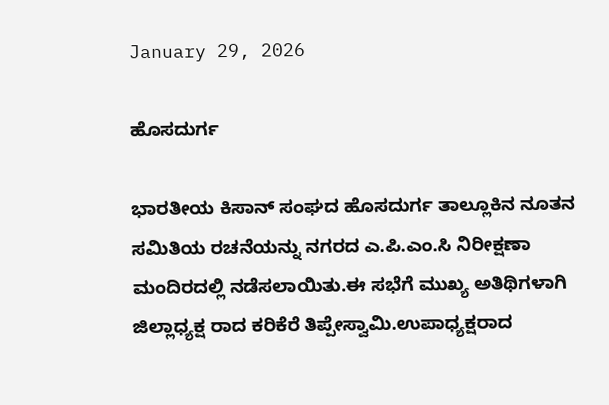January 29, 2026

ಹೊಸದುರ್ಗ

ಭಾರತೀಯ ಕಿಸಾನ್ ಸಂಘದ ಹೊಸದುರ್ಗ ತಾಲ್ಲೂಕಿನ ನೂತನ ಸಮಿತಿಯ ರಚನೆಯನ್ನು ನಗರದ ಎ.ಪಿ.ಎಂ.ಸಿ ನಿರೀಕ್ಷಣಾ ಮಂದಿರದಲ್ಲಿ ನಡೆಸಲಾಯಿತು.ಈ ಸಭೆಗೆ ಮುಖ್ಯ ಅತಿಥಿಗಳಾಗಿ ಜಿಲ್ಲಾಧ್ಯಕ್ಷ ರಾದ ಕರಿಕೆರೆ ತಿಪ್ಪೇಸ್ವಾಮಿ.ಉಪಾಧ್ಯಕ್ಷರಾದ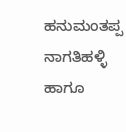ಹನುಮಂತಪ್ಪ ನಾಗತಿಹಳ್ಳಿ ಹಾಗೂ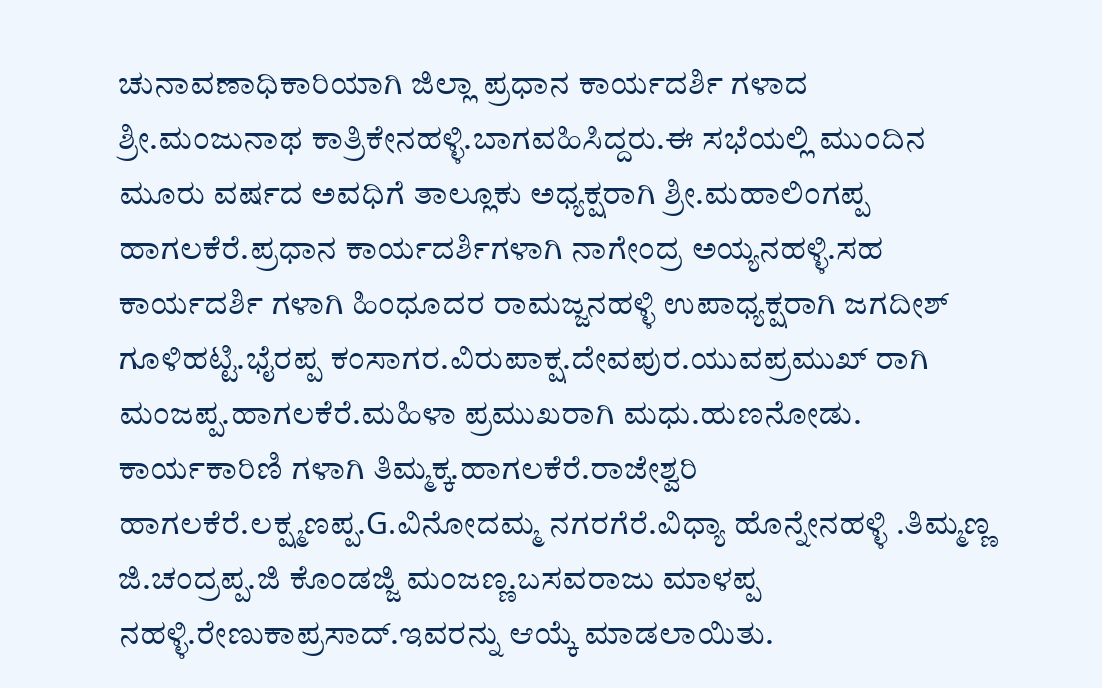ಚುನಾವಣಾಧಿಕಾರಿಯಾಗಿ ಜಿಲ್ಲಾ ಪ್ರಧಾನ ಕಾರ್ಯದರ್ಶಿ ಗಳಾದ ಶ್ರೀ.ಮಂಜುನಾಥ ಕಾತ್ರಿಕೇನಹಳ್ಳಿ.ಬಾಗವಹಿಸಿದ್ದರು.ಈ ಸಭೆಯಲ್ಲಿ ಮುಂದಿನ ಮೂರು ವರ್ಷದ ಅವಧಿಗೆ ತಾಲ್ಲೂಕು ಅಧ್ಯಕ್ಷರಾಗಿ ಶ್ರೀ.ಮಹಾಲಿಂಗಪ್ಪ ಹಾಗಲಕೆರೆ.ಪ್ರಧಾನ ಕಾರ್ಯದರ್ಶಿಗಳಾಗಿ ನಾಗೇಂದ್ರ ಅಯ್ಯನಹಳ್ಳಿ.ಸಹ ಕಾರ್ಯದರ್ಶಿ ಗಳಾಗಿ ಹಿಂಧೂದರ ರಾಮಜ್ಜನಹಳ್ಳಿ ಉಪಾಧ್ಯಕ್ಷರಾಗಿ ಜಗದೀಶ್ ಗೂಳಿಹಟ್ಟಿ.ಭೈರಪ್ಪ ಕಂಸಾಗರ.ವಿರುಪಾಕ್ಷ.ದೇವಪುರ.ಯುವಪ್ರಮುಖ್ ರಾಗಿ ಮಂಜಪ್ಪ.ಹಾಗಲಕೆರೆ.ಮಹಿಳಾ ಪ್ರಮುಖರಾಗಿ ಮಧು.ಹುಣನೋಡು. ಕಾರ್ಯಕಾರಿಣಿ ಗಳಾಗಿ ತಿಮ್ಮಕ್ಕ.ಹಾಗಲಕೆರೆ.ರಾಜೇಶ್ವರಿ ಹಾಗಲಕೆರೆ.ಲಕ್ಷ್ಮಣಪ್ಪ.G.ವಿನೋದಮ್ಮ ನಗರಗೆರೆ.ವಿಧ್ಯಾ ಹೊನ್ನೇನಹಳ್ಳಿ .ತಿಮ್ಮಣ್ಣ ಜಿ.ಚಂದ್ರಪ್ಪ.ಜಿ ಕೊಂಡಜ್ಜಿ ಮಂಜಣ್ಣ.ಬಸವರಾಜು ಮಾಳಪ್ಪ ನಹಳ್ಳಿ.ರೇಣುಕಾಪ್ರಸಾದ್.ಇವರನ್ನು ಆಯ್ಕೆ ಮಾಡಲಾಯಿತು.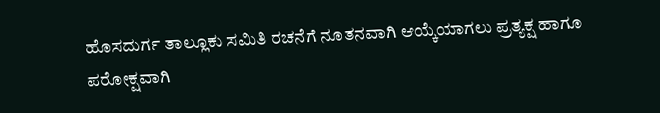ಹೊಸದುರ್ಗ ತಾಲ್ಲೂಕು ಸಮಿತಿ ರಚನೆಗೆ ನೂತನವಾಗಿ ಆಯ್ಕೆಯಾಗಲು ಪ್ರತ್ಯಕ್ಷ ಹಾಗೂ ಪರೋಕ್ಷವಾಗಿ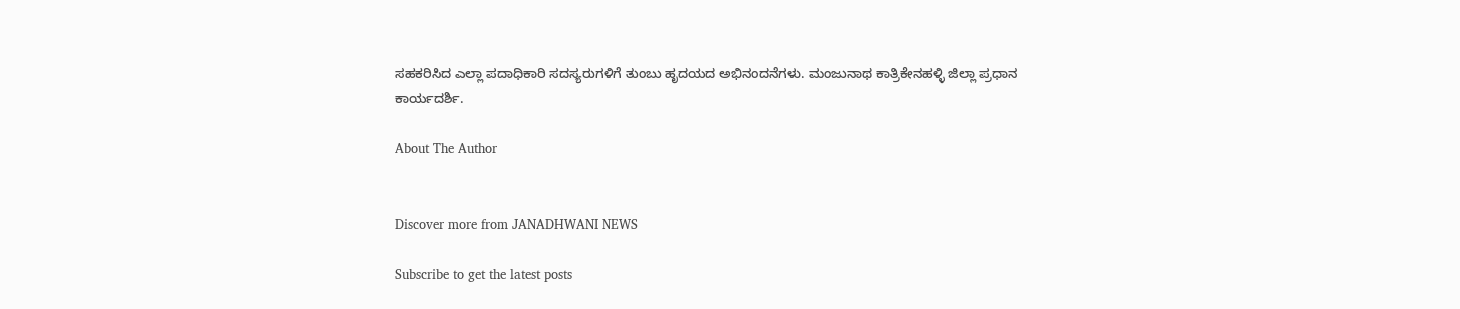ಸಹಕರಿಸಿದ ಎಲ್ಲಾ ಪದಾಧಿಕಾರಿ ಸದಸ್ಯರುಗಳಿಗೆ ತುಂಬು ಹೃದಯದ ಅಭಿನಂದನೆಗಳು. ಮಂಜುನಾಥ ಕಾತ್ರಿಕೇನಹಳ್ಳಿ ಜಿಲ್ಲಾ ಪ್ರಧಾನ ಕಾರ್ಯದರ್ಶಿ.

About The Author


Discover more from JANADHWANI NEWS

Subscribe to get the latest posts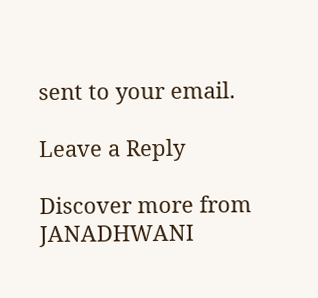sent to your email.

Leave a Reply

Discover more from JANADHWANI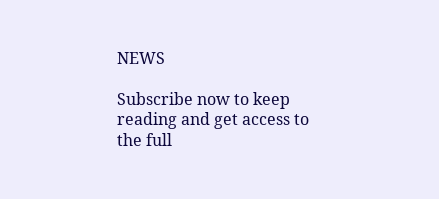NEWS

Subscribe now to keep reading and get access to the full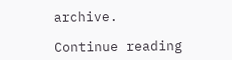archive.

Continue reading